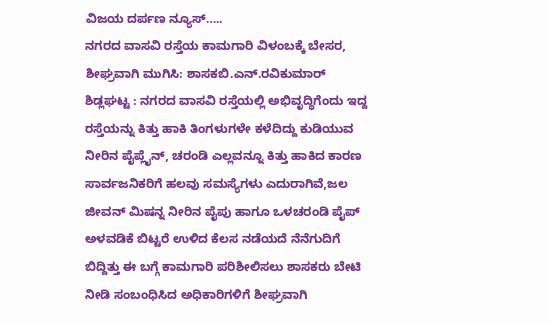ವಿಜಯ ದರ್ಪಣ ನ್ಯೂಸ್…..
ನಗರದ ವಾಸವಿ ರಸ್ತೆಯ ಕಾಮಗಾರಿ ವಿಳಂಬಕ್ಕೆ ಬೇಸರ, ಶೀಘ್ರವಾಗಿ ಮುಗಿಸಿ: ಶಾಸಕಬಿ.ಎನ್.ರವಿಕುಮಾರ್
ಶಿಡ್ಲಘಟ್ಟ : ನಗರದ ವಾಸವಿ ರಸ್ತೆಯಲ್ಲಿ ಅಭಿವೃದ್ಧಿಗೆಂದು ಇದ್ದ ರಸ್ತೆಯನ್ನು ಕಿತ್ತು ಹಾಕಿ ತಿಂಗಳುಗಳೇ ಕಳೆದಿದ್ದು ಕುಡಿಯುವ ನೀರಿನ ಪೈಪ್ಲೈನ್, ಚರಂಡಿ ಎಲ್ಲವನ್ನೂ ಕಿತ್ತು ಹಾಕಿದ ಕಾರಣ ಸಾರ್ವಜನಿಕರಿಗೆ ಹಲವು ಸಮಸ್ಯೆಗಳು ಎದುರಾಗಿವೆ,ಜಲ ಜೀವನ್ ಮಿಷನ್ನ ನೀರಿನ ಪೈಪು ಹಾಗೂ ಒಳಚರಂಡಿ ಪೈಪ್ ಅಳವಡಿಕೆ ಬಿಟ್ಟರೆ ಉಳಿದ ಕೆಲಸ ನಡೆಯದೆ ನೆನೆಗುದಿಗೆ ಬಿದ್ದಿತ್ತು ಈ ಬಗ್ಗೆ ಕಾಮಗಾರಿ ಪರಿಶೀಲಿಸಲು ಶಾಸಕರು ಬೇಟಿ ನೀಡಿ ಸಂಬಂಧಿಸಿದ ಅಧಿಕಾರಿಗಳಿಗೆ ಶೀಘ್ರವಾಗಿ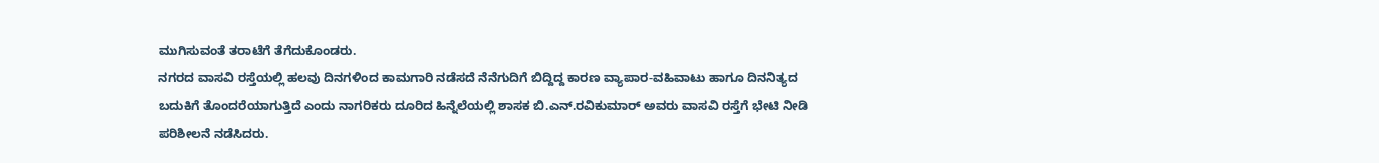ಮುಗಿಸುವಂತೆ ತರಾಟೆಗೆ ತೆಗೆದುಕೊಂಡರು.
ನಗರದ ವಾಸವಿ ರಸ್ತೆಯಲ್ಲಿ ಹಲವು ದಿನಗಳಿಂದ ಕಾಮಗಾರಿ ನಡೆಸದೆ ನೆನೆಗುದಿಗೆ ಬಿದ್ದಿದ್ದ ಕಾರಣ ವ್ಯಾಪಾರ-ವಹಿವಾಟು ಹಾಗೂ ದಿನನಿತ್ಯದ ಬದುಕಿಗೆ ತೊಂದರೆಯಾಗುತ್ತಿದೆ ಎಂದು ನಾಗರಿಕರು ದೂರಿದ ಹಿನ್ನೆಲೆಯಲ್ಲಿ ಶಾಸಕ ಬಿ.ಎನ್.ರವಿಕುಮಾರ್ ಅವರು ವಾಸವಿ ರಸ್ತೆಗೆ ಭೇಟಿ ನೀಡಿ ಪರಿಶೀಲನೆ ನಡೆಸಿದರು.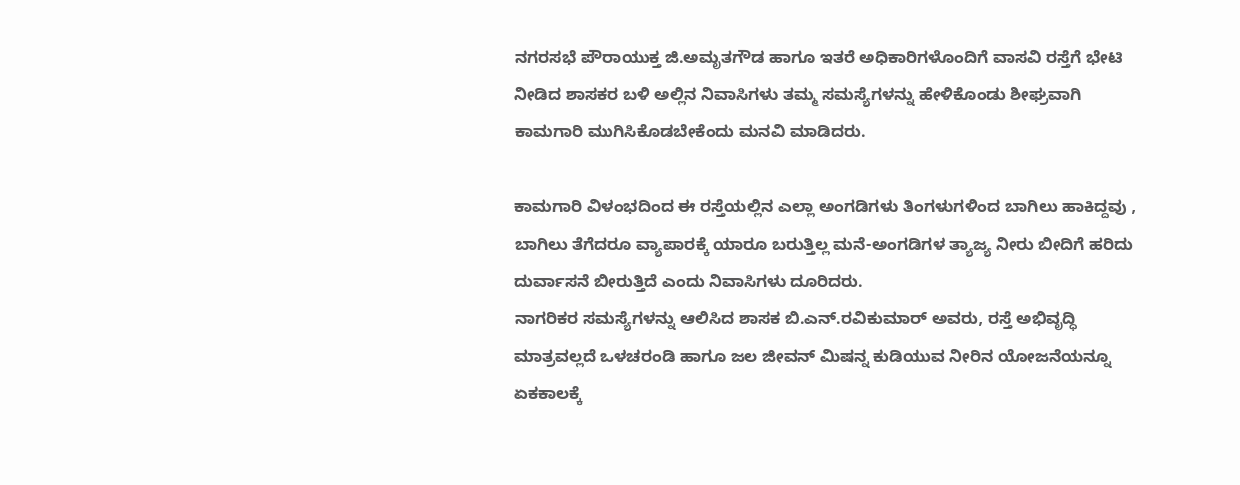ನಗರಸಭೆ ಪೌರಾಯುಕ್ತ ಜಿ.ಅಮೃತಗೌಡ ಹಾಗೂ ಇತರೆ ಅಧಿಕಾರಿಗಳೊಂದಿಗೆ ವಾಸವಿ ರಸ್ತೆಗೆ ಭೇಟಿ ನೀಡಿದ ಶಾಸಕರ ಬಳಿ ಅಲ್ಲಿನ ನಿವಾಸಿಗಳು ತಮ್ಮ ಸಮಸ್ಯೆಗಳನ್ನು ಹೇಳಿಕೊಂಡು ಶೀಘ್ರವಾಗಿ ಕಾಮಗಾರಿ ಮುಗಿಸಿಕೊಡಬೇಕೆಂದು ಮನವಿ ಮಾಡಿದರು.

ಕಾಮಗಾರಿ ವಿಳಂಭದಿಂದ ಈ ರಸ್ತೆಯಲ್ಲಿನ ಎಲ್ಲಾ ಅಂಗಡಿಗಳು ತಿಂಗಳುಗಳಿಂದ ಬಾಗಿಲು ಹಾಕಿದ್ದವು , ಬಾಗಿಲು ತೆಗೆದರೂ ವ್ಯಾಪಾರಕ್ಕೆ ಯಾರೂ ಬರುತ್ತಿಲ್ಲ ಮನೆ-ಅಂಗಡಿಗಳ ತ್ಯಾಜ್ಯ ನೀರು ಬೀದಿಗೆ ಹರಿದು ದುರ್ವಾಸನೆ ಬೀರುತ್ತಿದೆ ಎಂದು ನಿವಾಸಿಗಳು ದೂರಿದರು.
ನಾಗರಿಕರ ಸಮಸ್ಯೆಗಳನ್ನು ಆಲಿಸಿದ ಶಾಸಕ ಬಿ.ಎನ್.ರವಿಕುಮಾರ್ ಅವರು, ರಸ್ತೆ ಅಭಿವೃದ್ಧಿ ಮಾತ್ರವಲ್ಲದೆ ಒಳಚರಂಡಿ ಹಾಗೂ ಜಲ ಜೀವನ್ ಮಿಷನ್ನ ಕುಡಿಯುವ ನೀರಿನ ಯೋಜನೆಯನ್ನೂ ಏಕಕಾಲಕ್ಕೆ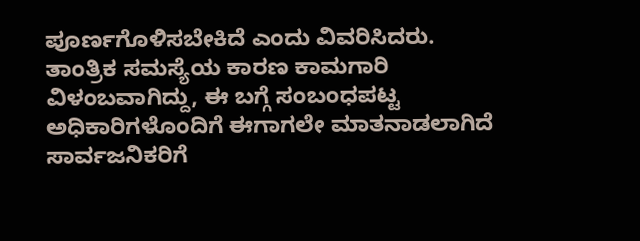ಪೂರ್ಣಗೊಳಿಸಬೇಕಿದೆ ಎಂದು ವಿವರಿಸಿದರು.
ತಾಂತ್ರಿಕ ಸಮಸ್ಯೆಯ ಕಾರಣ ಕಾಮಗಾರಿ ವಿಳಂಬವಾಗಿದ್ದು, ಈ ಬಗ್ಗೆ ಸಂಬಂಧಪಟ್ಟ ಅಧಿಕಾರಿಗಳೊಂದಿಗೆ ಈಗಾಗಲೇ ಮಾತನಾಡಲಾಗಿದೆ ಸಾರ್ವಜನಿಕರಿಗೆ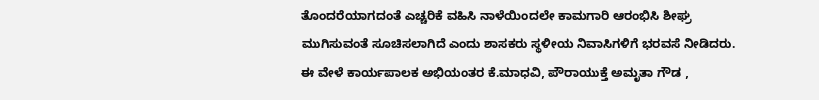ತೊಂದರೆಯಾಗದಂತೆ ಎಚ್ಚರಿಕೆ ವಹಿಸಿ ನಾಳೆಯಿಂದಲೇ ಕಾಮಗಾರಿ ಆರಂಭಿಸಿ ಶೀಘ್ರ ಮುಗಿಸುವಂತೆ ಸೂಚಿಸಲಾಗಿದೆ ಎಂದು ಶಾಸಕರು ಸ್ಥಳೀಯ ನಿವಾಸಿಗಳಿಗೆ ಭರವಸೆ ನೀಡಿದರು.
ಈ ವೇಳೆ ಕಾರ್ಯಪಾಲಕ ಅಭಿಯಂತರ ಕೆ.ಮಾಧವಿ, ಪೌರಾಯುಕ್ತೆ ಅಮೃತಾ ಗೌಡ ,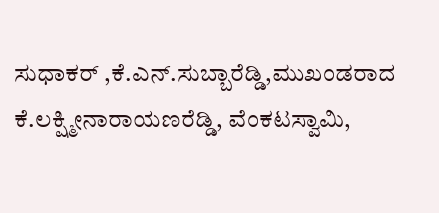ಸುಧಾಕರ್ ,ಕೆ.ಎನ್.ಸುಬ್ಬಾರೆಡ್ಡಿ,ಮುಖಂಡರಾದ ಕೆ.ಲಕ್ಷ್ಮೀನಾರಾಯಣರೆಡ್ಡಿ, ವೆಂಕಟಸ್ವಾಮಿ,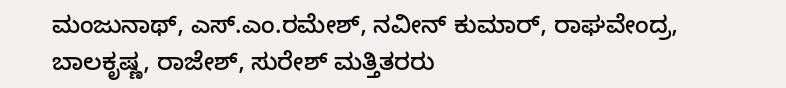ಮಂಜುನಾಥ್, ಎಸ್.ಎಂ.ರಮೇಶ್, ನವೀನ್ ಕುಮಾರ್, ರಾಘವೇಂದ್ರ, ಬಾಲಕೃಷ್ಣ, ರಾಜೇಶ್, ಸುರೇಶ್ ಮತ್ತಿತರರು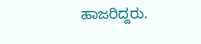ಹಾಜರಿದ್ದರು.